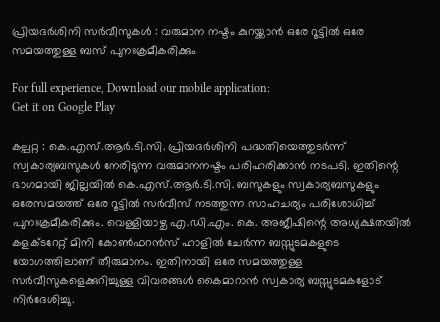പ്രിയദർശിനി സർവീസുകൾ : വരുമാന നഷ്ടം കുറയ്ക്കാൻ ഒരേ റൂട്ടിൽ ഒരേ സമയത്തുള്ള ബസ് പുനഃക്രമീകരിക്കും

For full experience, Download our mobile application:
Get it on Google Play

കല്പറ്റ : കെ.എസ്.ആർ.ടി.സി. പ്രിയദർശിനി പദ്ധതിയെത്തുടർന്ന് സ്വകാര്യബസുകൾ നേരിടുന്ന വരുമാനനഷ്ടം പരിഹരിക്കാൻ നടപടി. ഇതിന്റെ ഭാഗമായി ജില്ലയിൽ കെ.എസ്.ആർ.ടി.സി. ബസുകളും സ്വകാര്യബസുകളും ഒരേസമയത്ത് ഒരേ റൂട്ടിൽ സർവീസ് നടത്തുന്ന സാഹചര്യം പരിശോധിച്ച് പുനഃക്രമീകരിക്കും. വെള്ളിയാഴ്ച എ.ഡി.എം. കെ. അജീഷിന്റെ അധ്യക്ഷതയിൽ കളക്ടറേറ്റ് മിനി കോൺഫറൻസ് ഹാളിൽ ചേർന്ന ബസ്സുടമകളുടെ യോഗത്തിലാണ് തീരുമാനം. ഇതിനായി ഒരേ സമയത്തുള്ള സർവീസുകളെക്കുറിച്ചുള്ള വിവരങ്ങൾ കൈമാറാൻ സ്വകാര്യ ബസ്സുടമകളോട് നിർദേശിച്ചു.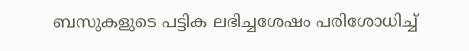ബസുകളുടെ പട്ടിക ലഭിച്ചശേഷം പരിശോധിച്ച്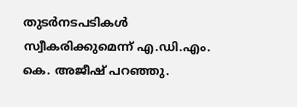തുടർനടപടികൾ സ്വീകരിക്കുമെന്ന് എ.ഡി.എം. കെ. അജീഷ് പറഞ്ഞു.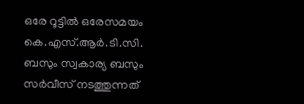ഒരേ റൂട്ടിൽ ഒരേസമയം കെ.എസ്.ആർ.ടി.സി. ബസും സ്വകാര്യ ബസും സർവീസ് നടത്തുന്നത്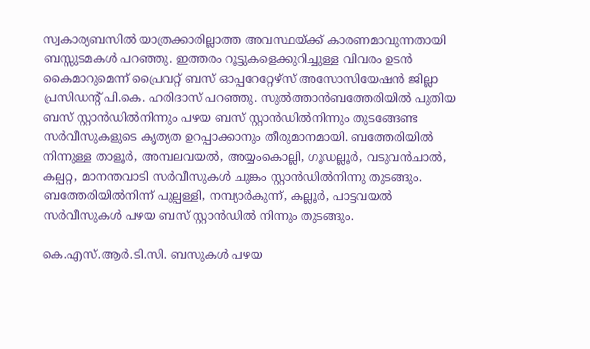സ്വകാര്യബസിൽ യാത്രക്കാരില്ലാത്ത അവസ്ഥയ്ക്ക് കാരണമാവുന്നതായി ബസ്സുടമകൾ പറഞ്ഞു. ഇത്തരം റൂട്ടുകളെക്കുറിച്ചുള്ള വിവരം ഉടൻ കൈമാറുമെന്ന് പ്രൈവറ്റ് ബസ് ഓപ്പറേറ്റേഴ്സ് അസോസിയേഷൻ ജില്ലാ പ്രസിഡന്റ് പി.കെ. ഹരിദാസ് പറഞ്ഞു. സുൽത്താൻബത്തേരിയിൽ പുതിയ ബസ് സ്റ്റാൻഡിൽനിന്നും പഴയ ബസ് സ്റ്റാൻഡിൽനിന്നും തുടങ്ങേണ്ട സർവീസുകളുടെ കൃത്യത ഉറപ്പാക്കാനും തീരുമാനമായി. ബത്തേരിയിൽ നിന്നുള്ള താളൂർ, അമ്പലവയൽ, അയ്യംകൊല്ലി, ഗൂഡല്ലൂർ, വടുവൻചാൽ, കല്പറ്റ, മാനന്തവാടി സർവീസുകൾ ചുങ്കം സ്റ്റാൻഡിൽനിന്നു തുടങ്ങും. ബത്തേരിയിൽനിന്ന് പുല്പള്ളി, നമ്പ്യാർകുന്ന്, കല്ലൂർ, പാട്ടവയൽ സർവീസുകൾ പഴയ ബസ് സ്റ്റാൻഡിൽ നിന്നും തുടങ്ങും.

കെ.എസ്.ആർ.ടി.സി. ബസുകൾ പഴയ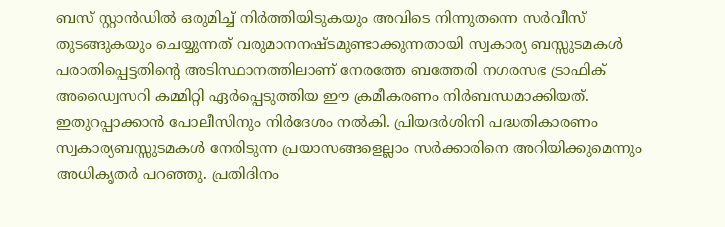ബസ് സ്റ്റാൻഡിൽ ഒരുമിച്ച് നിർത്തിയിടുകയും അവിടെ നിന്നുതന്നെ സർവീസ് തുടങ്ങുകയും ചെയ്യുന്നത് വരുമാനനഷ്ടമുണ്ടാക്കുന്നതായി സ്വകാര്യ ബസ്സുടമകൾ പരാതിപ്പെട്ടതിന്റെ അടിസ്ഥാനത്തിലാണ് നേരത്തേ ബത്തേരി നഗരസഭ ട്രാഫിക് അഡ്വൈസറി കമ്മിറ്റി ഏർപ്പെടുത്തിയ ഈ ക്രമീകരണം നിർബന്ധമാക്കിയത്. ഇതുറപ്പാക്കാൻ പോലീസിനും നിർദേശം നൽ‌കി. പ്രിയദർശിനി പദ്ധതികാരണം സ്വകാര്യബസ്സുടമകൾ നേരിടുന്ന പ്രയാസങ്ങളെല്ലാം സർക്കാരിനെ അറിയിക്കുമെന്നും അധികൃതർ പറഞ്ഞു. പ്രതിദിനം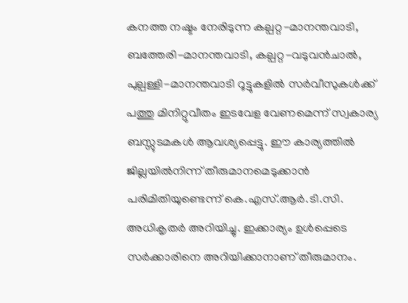കനത്ത നഷ്ടം നേരിടുന്ന കല്പറ്റ-മാനന്തവാടി, ബത്തേരി-മാനന്തവാടി, കല്പറ്റ-വടുവൻചാൽ, പുല്പള്ളി-മാനന്തവാടി റൂട്ടുകളിൽ സർവീസുകൾക്ക് പത്തു മിനിറ്റുവീതം ഇടവേള വേണമെന്ന് സ്വകാര്യ ബസ്സുടമകൾ ആവശ്യപ്പെട്ടു. ഈ കാര്യത്തിൽ ജില്ലയിൽനിന്ന് തീരുമാനമെടുക്കാൻ പരിമിതിയുണ്ടെന്ന് കെ.എസ്.ആർ.ടി.സി. അധികൃതർ അറിയിച്ചു. ഇക്കാര്യം ഉൾപ്പെടെ സർക്കാരിനെ അറിയിക്കാനാണ് തീരുമാനം.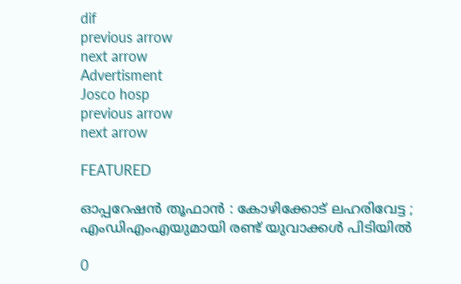dif
previous arrow
next arrow
Advertisment
Josco hosp
previous arrow
next arrow

FEATURED

ഓപ്പറേഷൻ തൂഫാൻ : കോഴിക്കോട് ലഹരിവേട്ട ; എംഡിഎംഎയുമായി രണ്ട് യുവാക്കൾ പിടിയിൽ

0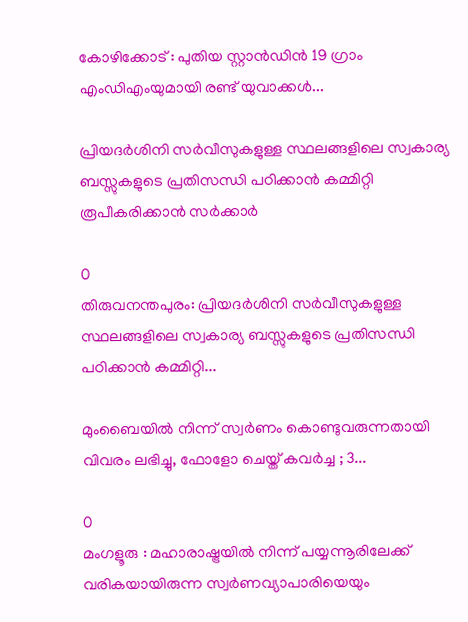കോഴിക്കോട് : പുതിയ സ്റ്റാൻഡിൻ 19 ഗ്രാം എംഡിഎംയുമായി രണ്ട് യുവാക്കൾ...

പ്രിയദർശിനി സർവീസുകളുള്ള സ്ഥലങ്ങളിലെ സ്വകാര്യ ബസ്സുകളുടെ പ്രതിസന്ധി പഠിക്കാൻ കമ്മിറ്റി രൂപീകരിക്കാൻ സർക്കാർ

0
തിരുവനന്തപുരം: പ്രിയദർശിനി സർവീസുകളുള്ള സ്ഥലങ്ങളിലെ സ്വകാര്യ ബസ്സുകളുടെ പ്രതിസന്ധി പഠിക്കാൻ കമ്മിറ്റി...

മുംബൈയിൽ നിന്ന് സ്വർണം കൊണ്ടുവരുന്നതായി വിവരം ലഭിച്ചു, ഫോളോ ചെയ്ത് കവർച്ച ; 3...

0
മംഗളൂരു : മഹാരാഷ്ട്രയിൽ നിന്ന് പയ്യന്നൂരിലേക്ക് വരികയായിരുന്ന സ്വർണവ്യാപാരിയെയും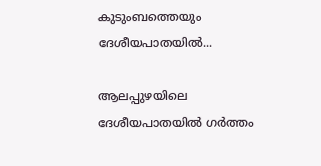കുടുംബത്തെയും ദേശീയപാതയിൽ...

ആലപ്പുഴയിലെ ദേശീയപാതയിൽ ഗർത്തം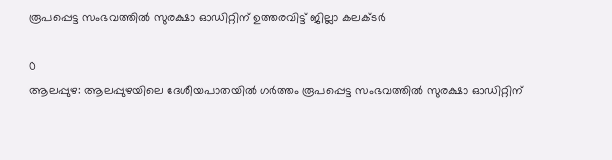രൂപപ്പെട്ട സംഭവത്തിൽ സുരക്ഷാ ഓഡിറ്റിന് ഉത്തരവിട്ട് ജില്ലാ കലക്ടർ

0
ആലപ്പുഴ: ആലപ്പുഴയിലെ ദേശീയപാതയിൽ ഗർത്തം രൂപപ്പെട്ട സംഭവത്തിൽ സുരക്ഷാ ഓഡിറ്റിന്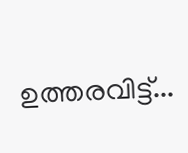ഉത്തരവിട്ട്...